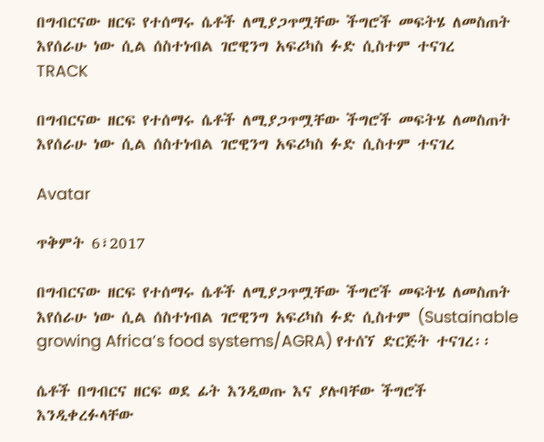በግብርናው ዘርፍ የተሰማሩ ሴቶች ለሚያጋጥሟቸው ችግሮች መፍትሄ ለመስጠት እየሰራሁ ነው ሲል ሰስተነብል ገሮዊንግ አፍሪካስ ፉድ ሲስተም ተናገረ
TRACK

በግብርናው ዘርፍ የተሰማሩ ሴቶች ለሚያጋጥሟቸው ችግሮች መፍትሄ ለመስጠት እየሰራሁ ነው ሲል ሰስተነብል ገሮዊንግ አፍሪካስ ፉድ ሲስተም ተናገረ

Avatar

ጥቅምት 6፣2017

በግብርናው ዘርፍ የተሰማሩ ሴቶች ለሚያጋጥሟቸው ችግሮች መፍትሄ ለመስጠት እየሰራሁ ነው ሲል ሰስተነብል ገሮዊንግ አፍሪካስ ፉድ ሲስተም (Sustainable growing Africa’s food systems/AGRA) የተሰኘ ድርጅት ተናገረ፡፡

ሴቶች በግብርና ዘርፍ ወደ ፊት እንዲወጡ እና ያሉባቸው ችግሮች እንዲቀረፉላቸው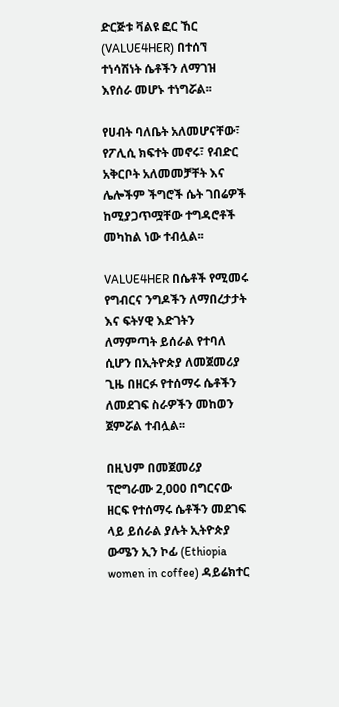ድርጅቱ ቫልዩ ፎር ኸር (VALUE4HER) በተሰኘ ተነሳሽነት ሴቶችን ለማገዝ እየሰራ መሆኑ ተነግሯል፡፡

የሀብት ባለቤት አለመሆናቸው፣ የፖሊሲ ክፍተት መኖሩ፣ የብድር አቅርቦት አለመመቻቸት እና ሌሎችም ችግሮች ሴት ገበሬዎች ከሚያጋጥሟቸው ተግዳሮቶች መካከል ነው ተብሏል፡፡

VALUE4HER በሴቶች የሚመሩ የግብርና ንግዶችን ለማበረታታት እና ፍትሃዊ እድገትን ለማምጣት ይሰራል የተባለ ሲሆን በኢትዮጵያ ለመጀመሪያ ጊዜ በዘርፉ የተሰማሩ ሴቶችን ለመደገፍ ስራዎችን መከወን ጀምሯል ተብሏል፡፡

በዚህም በመጀመሪያ ፕሮግራሙ 2,000 በግርናው ዘርፍ የተሰማሩ ሴቶችን መደገፍ ላይ ይሰራል ያሉት ኢትዮጵያ ውሜን ኢን ኮፊ (Ethiopia women in coffee) ዳይሬክተር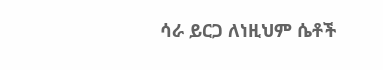ሳራ ይርጋ ለነዚህም ሴቶች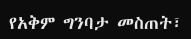የአቅም ግንባታ መስጠት፣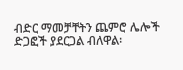ብድር ማመቻቸትን ጨምሮ ሌሎች ድጋፎች ያደርጋል ብለዋል፡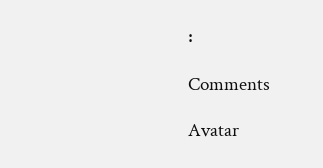፡

Comments

Avatar